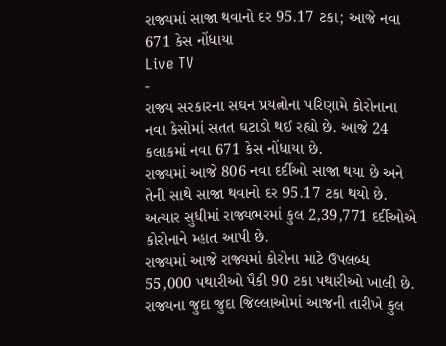રાજ્યમાં સાજા થવાનો દર 95.17 ટકા; આજે નવા 671 કેસ નોંધાયા
Live TV
-
રાજ્ય સરકારના સઘન પ્રયત્નોના પરિણામે કોરોનાના નવા કેસોમાં સતત ઘટાડો થઈ રહ્યો છે. આજે 24 કલાકમાં નવા 671 કેસ નોંધાયા છે.
રાજ્યમાં આજે 806 નવા દર્દીઓ સાજા થયા છે અને તેની સાથે સાજા થવાનો દર 95.17 ટકા થયો છે. અત્યાર સુધીમાં રાજ્યભરમાં કુલ 2,39,771 દર્દીઓએ કોરોનાને મ્હાત આપી છે.
રાજ્યમાં આજે રાજ્યમાં કોરોના માટે ઉપલબ્ધ 55,000 પથારીઓ પૈકી 90 ટકા પથારીઓ ખાલી છે. રાજ્યના જુદા જુદા જિલ્લાઓમાં આજની તારીખે કુલ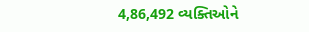4,86,492 વ્યક્તિઓને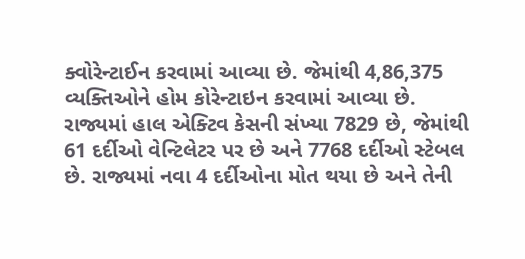ક્વોરેન્ટાઈન કરવામાં આવ્યા છે. જેમાંથી 4,86,375 વ્યક્તિઓને હોમ કોરેન્ટાઇન કરવામાં આવ્યા છે.
રાજ્યમાં હાલ એક્ટિવ કેસની સંખ્યા 7829 છે, જેમાંથી 61 દર્દીઓ વેન્ટિલેટર પર છે અને 7768 દર્દીઓ સ્ટેબલ છે. રાજ્યમાં નવા 4 દર્દીઓના મોત થયા છે અને તેની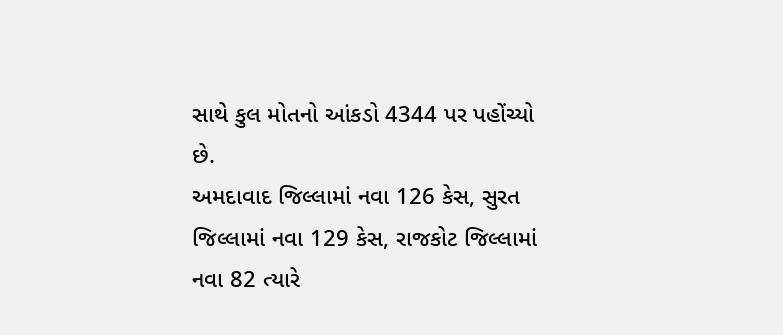સાથે કુલ મોતનો આંકડો 4344 પર પહોંચ્યો છે.
અમદાવાદ જિલ્લામાં નવા 126 કેસ, સુરત જિલ્લામાં નવા 129 કેસ, રાજકોટ જિલ્લામાં નવા 82 ત્યારે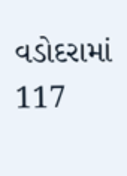વડોદરામાં 117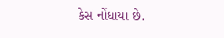કેસ નોંધાયા છે.